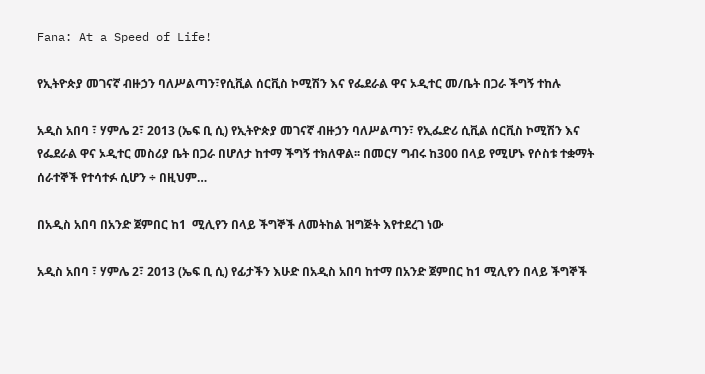Fana: At a Speed of Life!

የኢትዮጵያ መገናኛ ብዙኃን ባለሥልጣን፣የሲቪል ሰርቪስ ኮሚሽን እና የፌደራል ዋና ኦዲተር መ/ቤት በጋራ ችግኝ ተከሉ

አዲስ አበባ ፣ ሃምሌ 2፣ 2013 (ኤፍ ቢ ሲ) የኢትዮጵያ መገናኛ ብዙኃን ባለሥልጣን፣ የኢፌድሪ ሲቪል ሰርቪስ ኮሚሽን እና የፌደራል ዋና ኦዲተር መስሪያ ቤት በጋራ በሆለታ ከተማ ችግኝ ተክለዋል፡፡ በመርሃ ግብሩ ከ300 በላይ የሚሆኑ የሶስቱ ተቋማት ሰራተኞች የተሳተፉ ሲሆን ÷ በዚህም…

በአዲስ አበባ በአንድ ጀምበር ከ1  ሚሊየን በላይ ችግኞች ለመትከል ዝግጅት እየተደረገ ነው

አዲስ አበባ ፣ ሃምሌ 2፣ 2013 (ኤፍ ቢ ሲ) የፊታችን እሁድ በአዲስ አበባ ከተማ በአንድ ጀምበር ከ1 ሚሊየን በላይ ችግኞች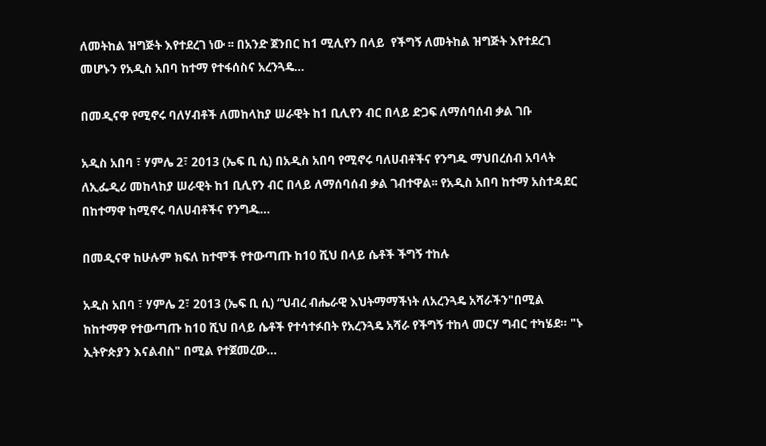ለመትከል ዝግጅት እየተደረገ ነው ፡፡ በአንድ ጀንበር ከ1 ሚሊየን በላይ  የችግኝ ለመትከል ዝግጅት እየተደረገ መሆኑን የአዲስ አበባ ከተማ የተፋሰስና አረንጓዴ…

በመዲናዋ የሚኖሩ ባለሃብቶች ለመከላከያ ሠራዊት ከ1 ቢሊየን ብር በላይ ድጋፍ ለማሰባሰብ ቃል ገቡ

አዲስ አበባ ፣ ሃምሌ 2፣ 2013 (ኤፍ ቢ ሲ) በአዲስ አበባ የሚኖሩ ባለሀብቶችና የንግዱ ማህበረሰብ አባላት ለኢፌዲሪ መከላከያ ሠራዊት ከ1 ቢሊየን ብር በላይ ለማሰባሰብ ቃል ገብተዋል፡፡ የአዲስ አበባ ከተማ አስተዳደር በከተማዋ ከሚኖሩ ባለሀብቶችና የንግዱ…

በመዲናዋ ከሁሉም ክፍለ ከተሞች የተውጣጡ ከ10 ሺህ በላይ ሴቶች ችግኝ ተከሉ

አዲስ አበባ ፣ ሃምሌ 2፣ 2013 (ኤፍ ቢ ሲ) “ህብረ ብሔራዊ እህትማማችነት ለአረንጓዴ አሻራችን"በሚል ከከተማዋ የተውጣጡ ከ1ዐ ሺህ በላይ ሴቶች የተሳተፉበት የአረንጓዴ አሻራ የችግኝ ተከላ መርሃ ግብር ተካሄደ። "ኑ ኢትዮጵያን እናልብስ" በሚል የተጀመረው…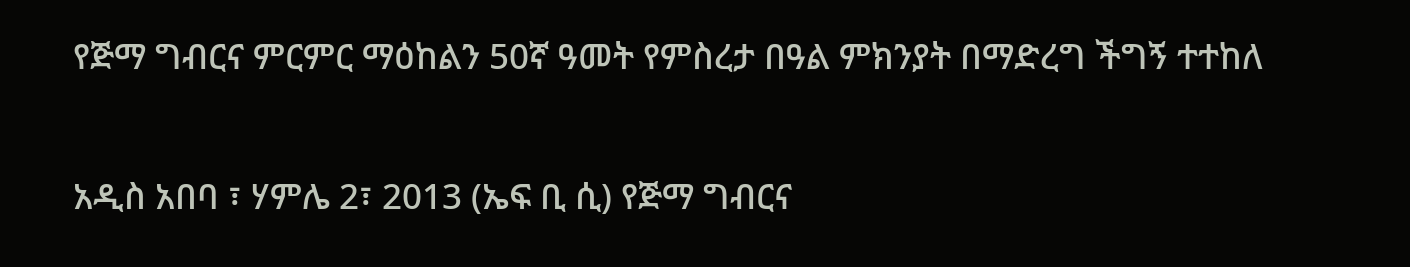የጅማ ግብርና ምርምር ማዕከልን 50ኛ ዓመት የምስረታ በዓል ምክንያት በማድረግ ችግኝ ተተከለ

አዲስ አበባ ፣ ሃምሌ 2፣ 2013 (ኤፍ ቢ ሲ) የጅማ ግብርና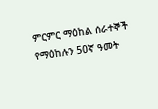ምርምር ማዕከል ሰራተኞች የማዕከሉን 50ኛ ዓመት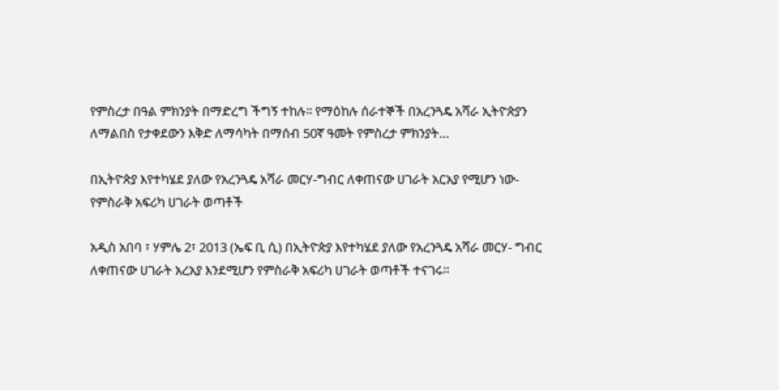የምስረታ በዓል ምክንያት በማድረግ ችግኝ ተከሉ፡፡ የማዕከሉ ሰራተኞች በአረንጓዴ አሻራ ኢትዮጵያን ለማልበስ የታቀደውን እቅድ ለማሳካት በማሰብ 50ኛ ዓመት የምስረታ ምክንያት…

በኢትዮጵያ እየተካሄደ ያለው የአረንጓዴ አሻራ መርሃ-ግብር ለቀጠናው ሀገራት አርአያ የሚሆን ነው- የምስራቅ አፍሪካ ሀገራት ወጣቶች

አዲስ አበባ ፣ ሃምሌ 2፣ 2013 (ኤፍ ቢ ሲ) በኢትዮጵያ እየተካሄደ ያለው የአረንጓዴ አሻራ መርሃ- ግብር ለቀጠናው ሀገራት አረአያ እንደሚሆን የምስራቅ አፍሪካ ሀገራት ወጣቶች ተናገሩ።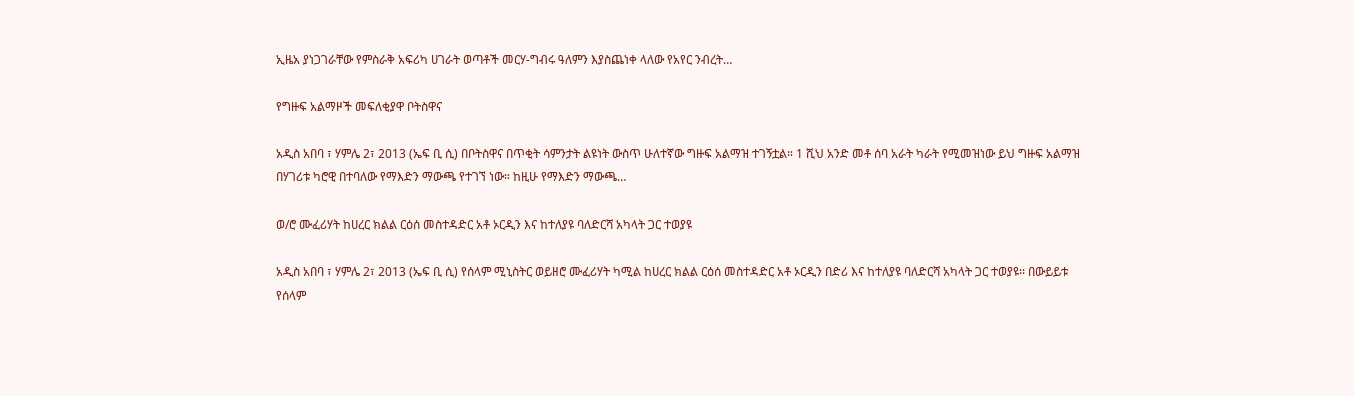ኢዜአ ያነጋገራቸው የምስራቅ አፍሪካ ሀገራት ወጣቶች መርሃ-ግብሩ ዓለምን እያስጨነቀ ላለው የአየር ንብረት…

የግዙፍ አልማዞች መፍለቂያዋ ቦትስዋና

አዲስ አበባ ፣ ሃምሌ 2፣ 2013 (ኤፍ ቢ ሲ) በቦትስዋና በጥቂት ሳምንታት ልዩነት ውስጥ ሁለተኛው ግዙፍ አልማዝ ተገኝቷል። 1 ሺህ አንድ መቶ ሰባ አራት ካራት የሚመዝነው ይህ ግዙፍ አልማዝ በሃገሪቱ ካሮዊ በተባለው የማእድን ማውጫ የተገኘ ነው። ከዚሁ የማእድን ማውጫ…

ወ/ሮ ሙፈሪሃት ከሀረር ክልል ርዕሰ መስተዳድር አቶ ኦርዲን እና ከተለያዩ ባለድርሻ አካላት ጋር ተወያዩ

አዲስ አበባ ፣ ሃምሌ 2፣ 2013 (ኤፍ ቢ ሲ) የሰላም ሚኒስትር ወይዘሮ ሙፈሪሃት ካሚል ከሀረር ክልል ርዕሰ መስተዳድር አቶ ኦርዲን በድሪ እና ከተለያዩ ባለድርሻ አካላት ጋር ተወያዩ፡፡ በውይይቱ የሰላም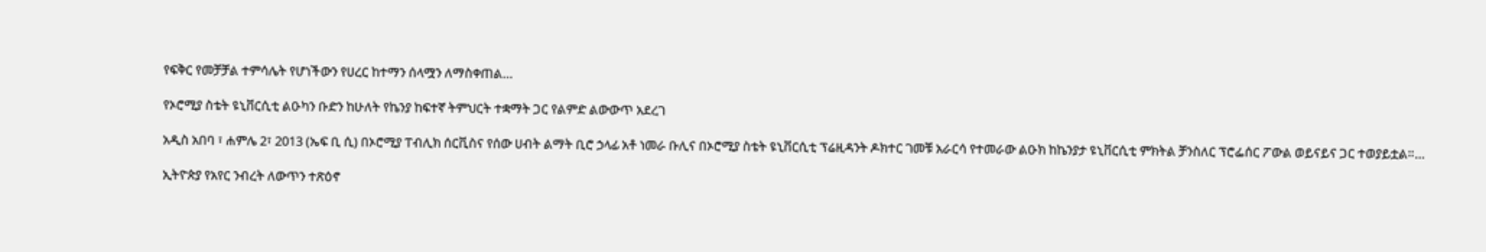የፍቅር የመቻቻል ተምሳሌት የሆነችውን የሀረር ከተማን ሰላሟን ለማስቀጠል…

የኦሮሚያ ስቴት ዩኒቨርሲቲ ልዑካን ቡድን ከሁለት የኬንያ ከፍተኛ ትምህርት ተቋማት ጋር የልምድ ልውውጥ አደረገ

አዲስ አበባ ፣ ሐምሌ 2፣ 2013 (ኤፍ ቢ ሲ) በኦሮሚያ ፐብሊክ ሰርቪስና የሰው ሀብት ልማት ቢሮ ኃላፊ አቶ ነመራ ቡሊና በኦሮሚያ ስቴት ዩኒቨርሲቲ ፕሬዚዳንት ዶክተር ገመቹ አራርሳ የተመራው ልዑክ ከኬንያታ ዩኒቨርሲቲ ምክትል ቻንስለር ፕሮፌሰር ፖውል ወይናይና ጋር ተወያይቷል።…

ኢትዮጵያ የአየር ንብረት ለውጥን ተጽዕኖ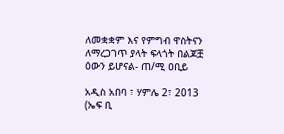ለመቋቋም እና የምግብ ዋስትናን ለማረጋገጥ ያላት ፍላጎት በልጆቿ ዕውን ይሆናል- ጠ/ሚ ዐቢይ

አዲስ አበባ ፣ ሃምሌ 2፣ 2013 (ኤፍ ቢ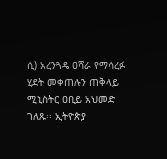ሲ) አረንጓዴ ዐሻራ የማሳረፉ ሂደት መቀጠሉን ጠቅላይ ሚኒስትር ዐቢይ አህመድ ገለጹ፡፡ ኢትዮጵያ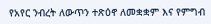የአየር ንብረት ለውጥን ተጽዕኖ ለመቋቋም እና የምግብ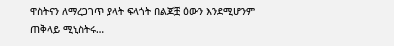ዋስትናን ለማረጋገጥ ያላት ፍላጎት በልጆቿ ዕውን እንደሚሆንም ጠቅላይ ሚኒስትሩ…